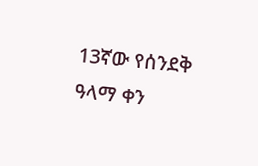13ኛው የሰንደቅ ዓላማ ቀን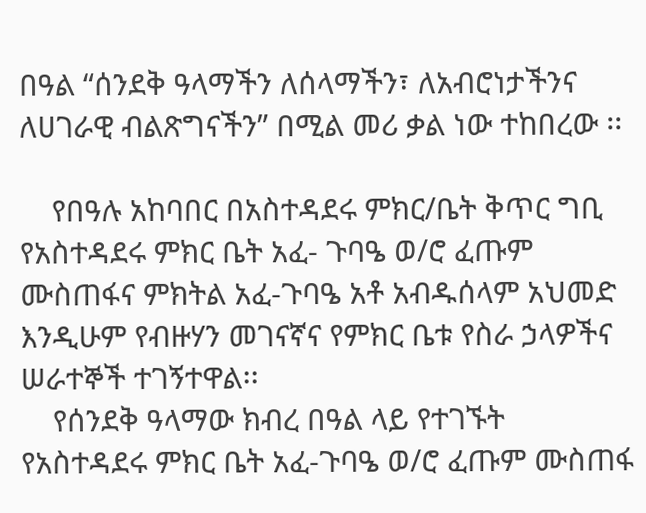በዓል “ሰንደቅ ዓላማችን ለሰላማችን፣ ለአብሮነታችንና ለሀገራዊ ብልጽግናችን” በሚል መሪ ቃል ነው ተከበረው ፡፡

    የበዓሉ አከባበር በአስተዳደሩ ምክር/ቤት ቅጥር ግቢ የአስተዳደሩ ምክር ቤት አፈ- ጉባዔ ወ/ሮ ፈጡም ሙስጠፋና ምክትል አፈ-ጉባዔ አቶ አብዱሰላም አህመድ እንዲሁም የብዙሃን መገናኛና የምክር ቤቱ የስራ ኃላዎችና ሠራተኞች ተገኝተዋል፡፡
    የሰንደቅ ዓላማው ክብረ በዓል ላይ የተገኙት የአስተዳደሩ ምክር ቤት አፈ-ጉባዔ ወ/ሮ ፈጡም ሙስጠፋ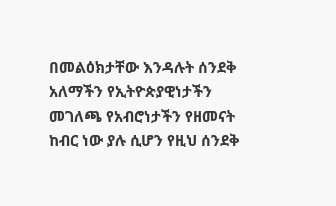በመልዕክታቸው እንዳሉት ሰንደቅ አለማችን የኢትዮጵያዊነታችን መገለጫ የአብሮነታችን የዘመናት ከብር ነው ያሉ ሲሆን የዚህ ሰንደቅ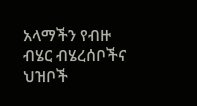አላማችን የብዙ ብሄር ብሄረሰቦችና ህዝቦች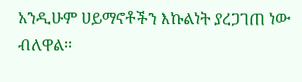አንዲሁም ሀይማኖቶችን እኩልነት ያረጋገጠ ነው ብለዋል፡፡